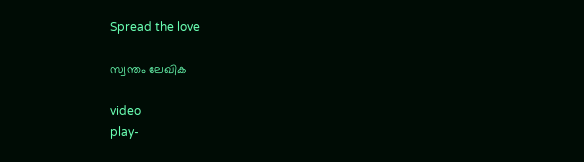Spread the love

സ്വന്തം ലേഖിക

video
play-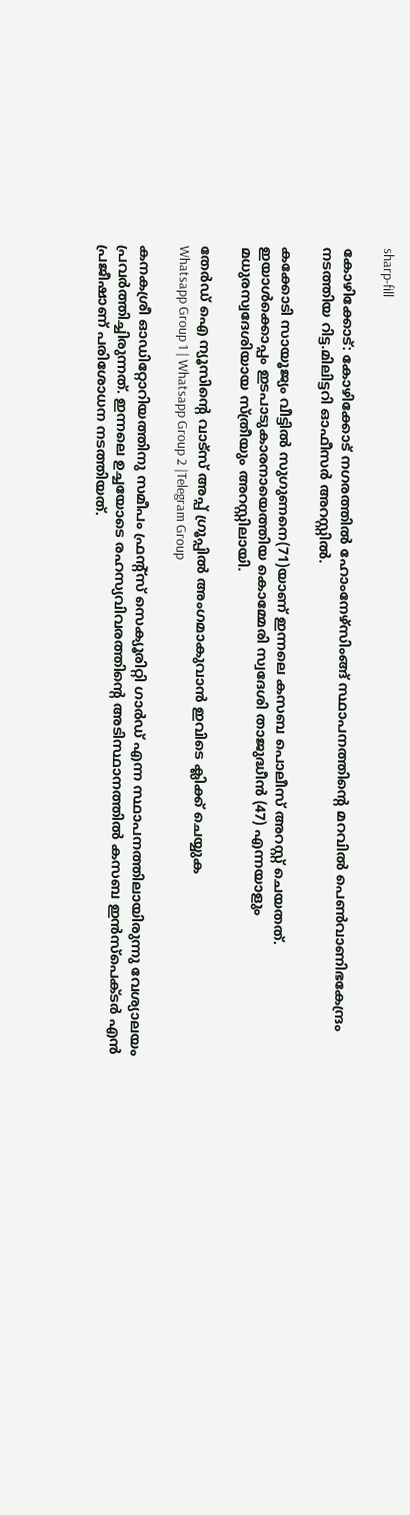sharp-fill

കോഴിക്കോട്: കോഴിക്കോട് നഗരത്തില്‍ ഹോംനേഴ്‌സിംങ്ങ് സ്ഥാപനത്തിൻ്റെ മറവിൽ പെണ്‍വാണിഭകേന്ദ്രം നടത്തിയ റിട്ട.മിലിട്ടറി ഓഫീസര്‍ അറസ്റ്റില്‍.

കക്കോടി സായൂജ്യം വീട്ടില്‍ സുഗുണനെ(71)യാണ് ഇന്നലെ കസബ പൊലീസ് അറസ്റ്റ് ചെയതത്. ഇയാള്‍ക്കൊപ്പം ഇടപാടുകാരനായെത്തിയ കൊമ്മേരി സ്വദേശി താജുദ്ധീന്‍ (47) എന്നയാളും മധുരസ്വദേശിയായ സ്ത്രീയും അറസ്റ്റിലായി.

തേർഡ് ഐ ന്യൂസിന്റെ വാട്സ് അപ്പ് ഗ്രൂപ്പിൽ അംഗമാകുവാൻ ഇവിടെ ക്ലിക്ക് ചെയ്യുക
Whatsapp Group 1 | Whatsapp Group 2 |Telegram Group

കനകശ്രീ ഓഡിറ്റോറിയത്തിനു സമീപം ഫ്രന്റ്‌സ് സെക്യൂരിറ്റി ഗാര്‍ഡ് എന്ന സ്ഥാപനത്തിലായിരുന്നു വേശ്യാലയം പ്രവർത്തിച്ചിരുന്നത്. ഇന്നലെ ഉച്ചയോടെ രഹസ്യവിവരത്തിന്റെ അടിസ്ഥാനത്തില്‍ കസബ ഇന്‍സ്‌പെക്ടര്‍ എന്‍ പ്രജീഷാണ് പരിശോധന നടത്തിയത്.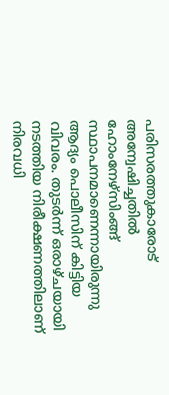പരിസരത്തുകാരോട് അന്വേഷിച്ചതില്‍ ഹോംനേഴ്‌സിംങ്ങ് സ്ഥാപനമാണെന്നായിരുന്നു ആദ്യം പൊലീസിന് കിട്ടിയ വിവരം. തുടര്‍ന്ന് ഒരാഴ്ചയായി നടത്തിയ നിരീക്ഷണത്തിലാണ് നിരവധി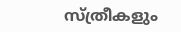സ്ത്രീകളും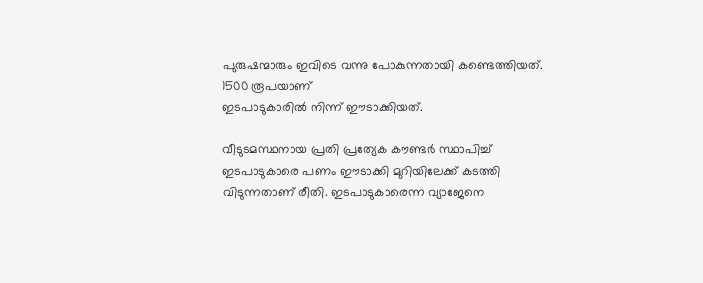പുരുഷന്മാരും ഇവിടെ വന്നു പോകുന്നതായി കണ്ടെത്തിയത്. 1500 രൂപയാണ്
ഇടപാടുകാരില്‍ നിന്ന് ഈടാക്കിയത്.

വീടുടമസ്ഥനായ പ്രതി പ്രത്യേക കൗണ്ടര്‍ സ്ഥാപിച്ച്‌ ഇടപാടുകാരെ പണം ഈടാക്കി മുറിയിലേക്ക് കടത്തി വിടുന്നതാണ് രീതി. ഇടപാടുകാരെന്ന വ്യാജേനെ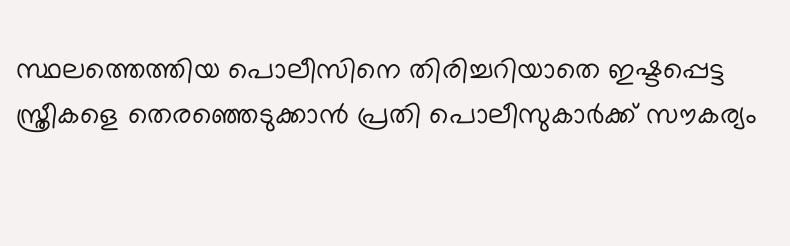സ്ഥലത്തെത്തിയ പൊലീസിനെ തിരിച്ചറിയാതെ ഇഷ്ടപ്പെട്ട സ്ത്രീകളെ തെരഞ്ഞെടുക്കാന്‍ പ്രതി പൊലീസുകാര്‍ക്ക് സൗകര്യം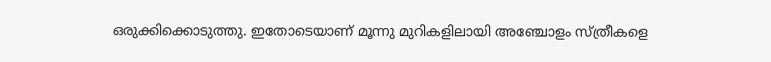ഒരുക്കിക്കൊടുത്തു. ഇതോടെയാണ് മൂന്നു മുറികളിലായി അഞ്ചോളം സ്ത്രീകളെ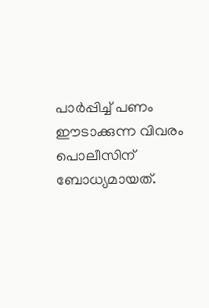പാര്‍പ്പിച്ച്‌ പണം ഈടാക്കുന്ന വിവരം പൊലീസിന് ബോധ്യമായത്.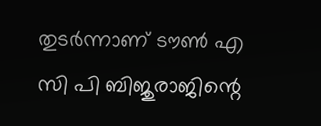തുടര്‍ന്നാണ് ടൗണ്‍ എ സി പി ബിജുരാജിന്റെ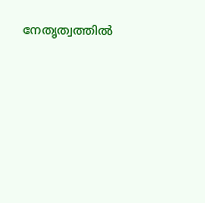നേതൃത്വത്തില്‍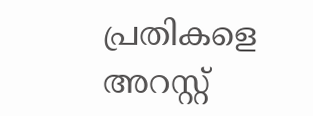പ്രതികളെ അറസ്റ്റ്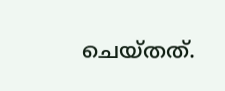ചെയ്തത്.